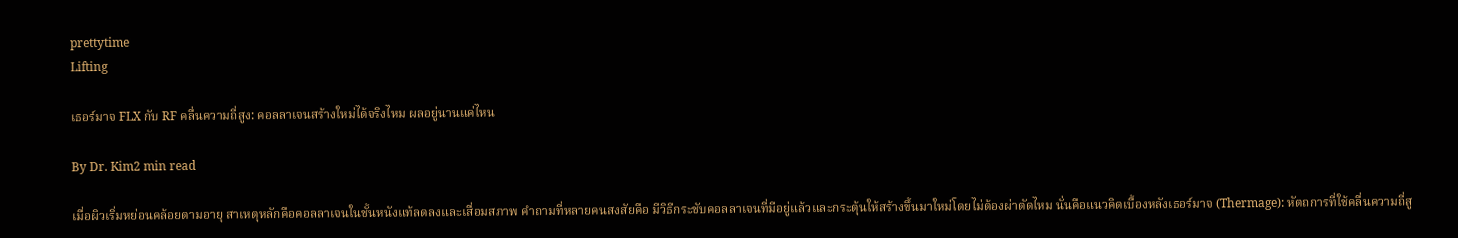prettytime
Lifting

เธอร์มาจ FLX กับ RF คลื่นความถี่สูง: คอลลาเจนสร้างใหม่ได้จริงไหม ผลอยู่นานแค่ไหน

By Dr. Kim2 min read

เมื่อผิวเริ่มหย่อนคล้อยตามอายุ สาเหตุหลักคือคอลลาเจนในชั้นหนังแท้ลดลงและเสื่อมสภาพ คำถามที่หลายคนสงสัยคือ มีวิธีกระชับคอลลาเจนที่มีอยู่แล้วและกระตุ้นให้สร้างขึ้นมาใหม่โดยไม่ต้องผ่าตัดไหม นั่นคือแนวคิดเบื้องหลังเธอร์มาจ (Thermage): หัตถการที่ใช้คลื่นความถี่สู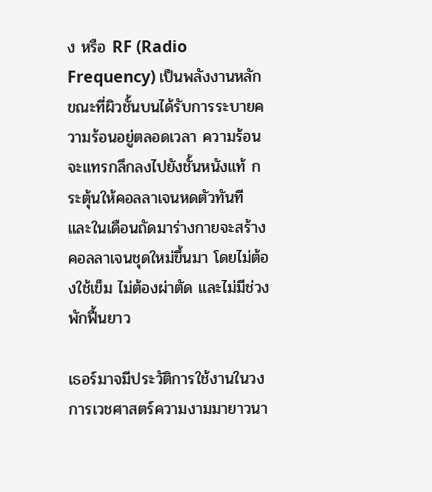ง หรือ RF (Radio Frequency) เป็นพลังงานหลัก ขณะที่ผิวชั้นบนได้รับการระบายความร้อนอยู่ตลอดเวลา ความร้อนจะแทรกลึกลงไปยังชั้นหนังแท้ กระตุ้นให้คอลลาเจนหดตัวทันที และในเดือนถัดมาร่างกายจะสร้างคอลลาเจนชุดใหม่ขึ้นมา โดยไม่ต้องใช้เข็ม ไม่ต้องผ่าตัด และไม่มีช่วงพักฟื้นยาว

เธอร์มาจมีประวัติการใช้งานในวงการเวชศาสตร์ความงามมายาวนา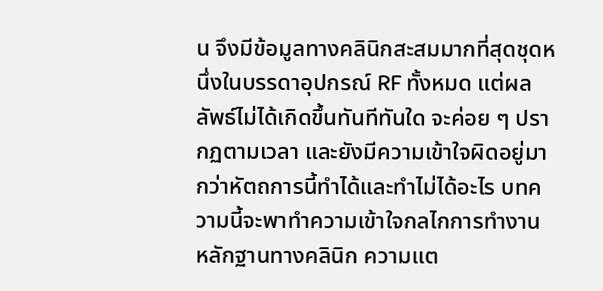น จึงมีข้อมูลทางคลินิกสะสมมากที่สุดชุดหนึ่งในบรรดาอุปกรณ์ RF ทั้งหมด แต่ผลลัพธ์ไม่ได้เกิดขึ้นทันทีทันใด จะค่อย ๆ ปรากฏตามเวลา และยังมีความเข้าใจผิดอยู่มากว่าหัตถการนี้ทำได้และทำไม่ได้อะไร บทความนี้จะพาทำความเข้าใจกลไกการทำงาน หลักฐานทางคลินิก ความแต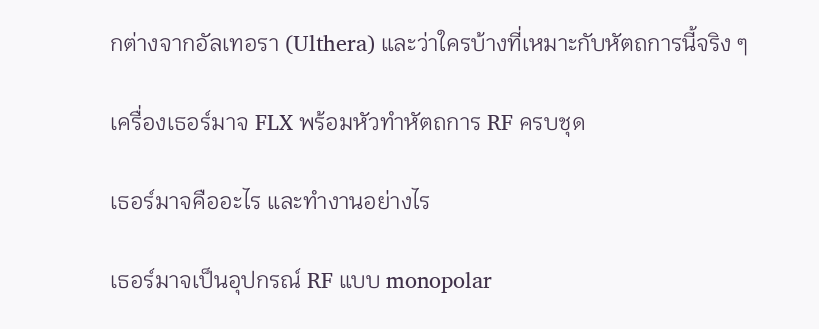กต่างจากอัลเทอรา (Ulthera) และว่าใครบ้างที่เหมาะกับหัตถการนี้จริง ๆ

เครื่องเธอร์มาจ FLX พร้อมหัวทำหัตถการ RF ครบชุด

เธอร์มาจคืออะไร และทำงานอย่างไร

เธอร์มาจเป็นอุปกรณ์ RF แบบ monopolar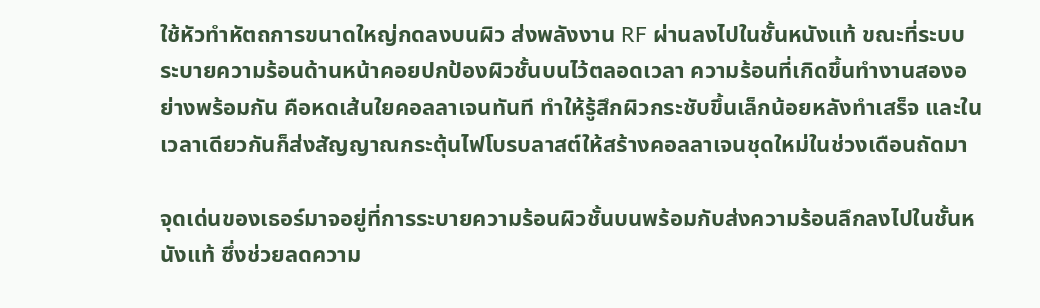ใช้หัวทำหัตถการขนาดใหญ่กดลงบนผิว ส่งพลังงาน RF ผ่านลงไปในชั้นหนังแท้ ขณะที่ระบบระบายความร้อนด้านหน้าคอยปกป้องผิวชั้นบนไว้ตลอดเวลา ความร้อนที่เกิดขึ้นทำงานสองอย่างพร้อมกัน คือหดเส้นใยคอลลาเจนทันที ทำให้รู้สึกผิวกระชับขึ้นเล็กน้อยหลังทำเสร็จ และในเวลาเดียวกันก็ส่งสัญญาณกระตุ้นไฟโบรบลาสต์ให้สร้างคอลลาเจนชุดใหม่ในช่วงเดือนถัดมา

จุดเด่นของเธอร์มาจอยู่ที่การระบายความร้อนผิวชั้นบนพร้อมกับส่งความร้อนลึกลงไปในชั้นหนังแท้ ซึ่งช่วยลดความ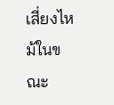เสี่ยงไหม้ในขณะ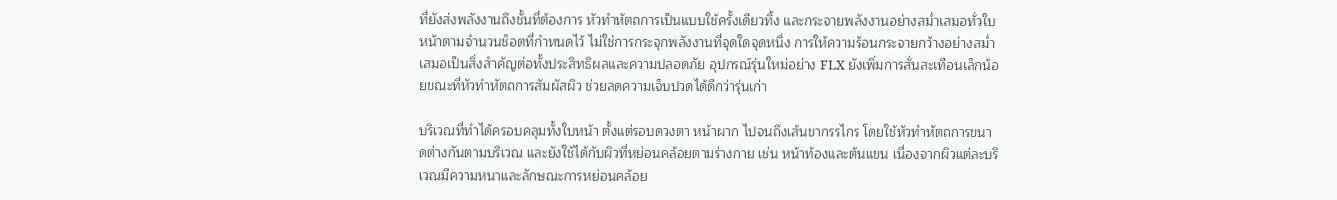ที่ยังส่งพลังงานถึงชั้นที่ต้องการ หัวทำหัตถการเป็นแบบใช้ครั้งเดียวทิ้ง และกระจายพลังงานอย่างสม่ำเสมอทั่วใบหน้าตามจำนวนช็อตที่กำหนดไว้ ไม่ใช่การกระจุกพลังงานที่จุดใดจุดหนึ่ง การให้ความร้อนกระจายกว้างอย่างสม่ำเสมอเป็นสิ่งสำคัญต่อทั้งประสิทธิผลและความปลอดภัย อุปกรณ์รุ่นใหม่อย่าง FLX ยังเพิ่มการสั่นสะเทือนเล็กน้อยขณะที่หัวทำหัตถการสัมผัสผิว ช่วยลดความเจ็บปวดได้ดีกว่ารุ่นเก่า

บริเวณที่ทำได้ครอบคลุมทั้งใบหน้า ตั้งแต่รอบดวงตา หน้าผาก ไปจนถึงเส้นขากรรไกร โดยใช้หัวทำหัตถการขนาดต่างกันตามบริเวณ และยังใช้ได้กับผิวที่หย่อนคล้อยตามร่างกาย เช่น หน้าท้องและต้นแขน เนื่องจากผิวแต่ละบริเวณมีความหนาและลักษณะการหย่อนคล้อย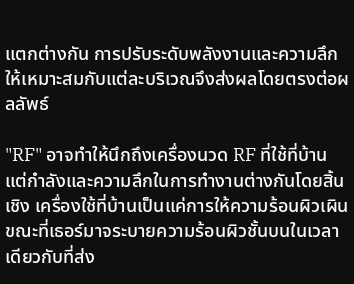แตกต่างกัน การปรับระดับพลังงานและความลึกให้เหมาะสมกับแต่ละบริเวณจึงส่งผลโดยตรงต่อผลลัพธ์

"RF" อาจทำให้นึกถึงเครื่องนวด RF ที่ใช้ที่บ้าน แต่กำลังและความลึกในการทำงานต่างกันโดยสิ้นเชิง เครื่องใช้ที่บ้านเป็นแค่การให้ความร้อนผิวเผิน ขณะที่เธอร์มาจระบายความร้อนผิวชั้นบนในเวลาเดียวกับที่ส่ง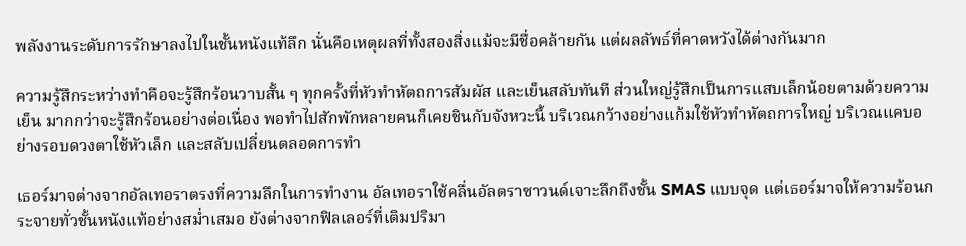พลังงานระดับการรักษาลงไปในชั้นหนังแท้ลึก นั่นคือเหตุผลที่ทั้งสองสิ่งแม้จะมีชื่อคล้ายกัน แต่ผลลัพธ์ที่คาดหวังได้ต่างกันมาก

ความรู้สึกระหว่างทำคือจะรู้สึกร้อนวาบสั้น ๆ ทุกครั้งที่หัวทำหัตถการสัมผัส และเย็นสลับทันที ส่วนใหญ่รู้สึกเป็นการแสบเล็กน้อยตามด้วยความเย็น มากกว่าจะรู้สึกร้อนอย่างต่อเนื่อง พอทำไปสักพักหลายคนก็เคยชินกับจังหวะนี้ บริเวณกว้างอย่างแก้มใช้หัวทำหัตถการใหญ่ บริเวณแคบอย่างรอบดวงตาใช้หัวเล็ก และสลับเปลี่ยนตลอดการทำ

เธอร์มาจต่างจากอัลเทอราตรงที่ความลึกในการทำงาน อัลเทอราใช้คลื่นอัลตราซาวนด์เจาะลึกถึงชั้น SMAS แบบจุด แต่เธอร์มาจให้ความร้อนกระจายทั่วชั้นหนังแท้อย่างสม่ำเสมอ ยังต่างจากฟิลเลอร์ที่เติมปริมา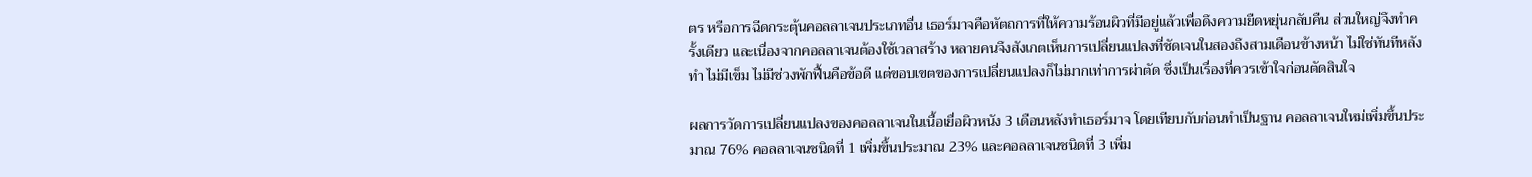ตร หรือการฉีดกระตุ้นคอลลาเจนประเภทอื่น เธอร์มาจคือหัตถการที่ให้ความร้อนผิวที่มีอยู่แล้วเพื่อดึงความยืดหยุ่นกลับคืน ส่วนใหญ่จึงทำครั้งเดียว และเนื่องจากคอลลาเจนต้องใช้เวลาสร้าง หลายคนจึงสังเกตเห็นการเปลี่ยนแปลงที่ชัดเจนในสองถึงสามเดือนข้างหน้า ไม่ใช่ทันทีหลังทำ ไม่มีเข็ม ไม่มีช่วงพักฟื้นคือข้อดี แต่ขอบเขตของการเปลี่ยนแปลงก็ไม่มากเท่าการผ่าตัด ซึ่งเป็นเรื่องที่ควรเข้าใจก่อนตัดสินใจ

ผลการวัดการเปลี่ยนแปลงของคอลลาเจนในเนื้อเยื่อผิวหนัง 3 เดือนหลังทำเธอร์มาจ โดยเทียบกับก่อนทำเป็นฐาน คอลลาเจนใหม่เพิ่มขึ้นประมาณ 76% คอลลาเจนชนิดที่ 1 เพิ่มขึ้นประมาณ 23% และคอลลาเจนชนิดที่ 3 เพิ่ม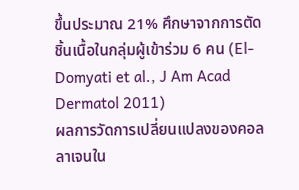ขึ้นประมาณ 21% ศึกษาจากการตัดชิ้นเนื้อในกลุ่มผู้เข้าร่วม 6 คน (El-Domyati et al., J Am Acad Dermatol 2011)
ผลการวัดการเปลี่ยนแปลงของคอลลาเจนใน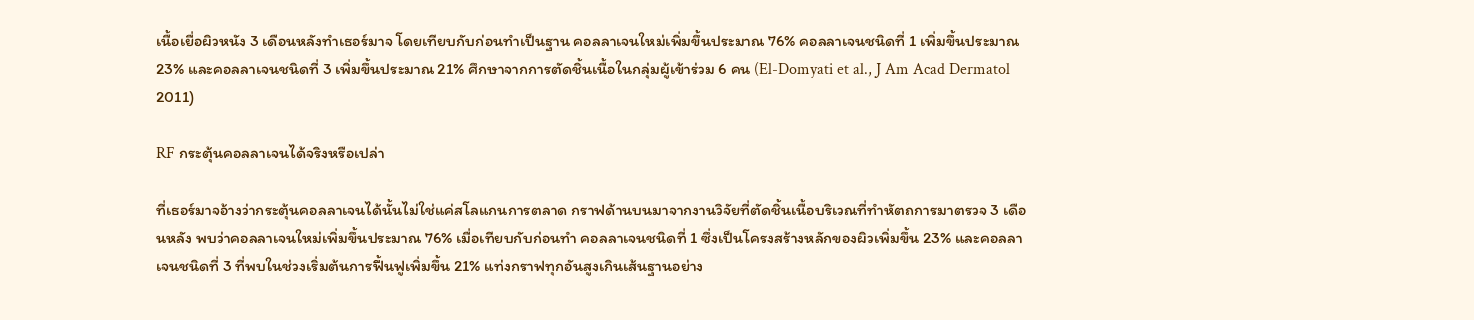เนื้อเยื่อผิวหนัง 3 เดือนหลังทำเธอร์มาจ โดยเทียบกับก่อนทำเป็นฐาน คอลลาเจนใหม่เพิ่มขึ้นประมาณ 76% คอลลาเจนชนิดที่ 1 เพิ่มขึ้นประมาณ 23% และคอลลาเจนชนิดที่ 3 เพิ่มขึ้นประมาณ 21% ศึกษาจากการตัดชิ้นเนื้อในกลุ่มผู้เข้าร่วม 6 คน (El-Domyati et al., J Am Acad Dermatol 2011)

RF กระตุ้นคอลลาเจนได้จริงหรือเปล่า

ที่เธอร์มาจอ้างว่ากระตุ้นคอลลาเจนได้นั้นไม่ใช่แค่สโลแกนการตลาด กราฟด้านบนมาจากงานวิจัยที่ตัดชิ้นเนื้อบริเวณที่ทำหัตถการมาตรวจ 3 เดือนหลัง พบว่าคอลลาเจนใหม่เพิ่มขึ้นประมาณ 76% เมื่อเทียบกับก่อนทำ คอลลาเจนชนิดที่ 1 ซึ่งเป็นโครงสร้างหลักของผิวเพิ่มขึ้น 23% และคอลลาเจนชนิดที่ 3 ที่พบในช่วงเริ่มต้นการฟื้นฟูเพิ่มขึ้น 21% แท่งกราฟทุกอันสูงเกินเส้นฐานอย่าง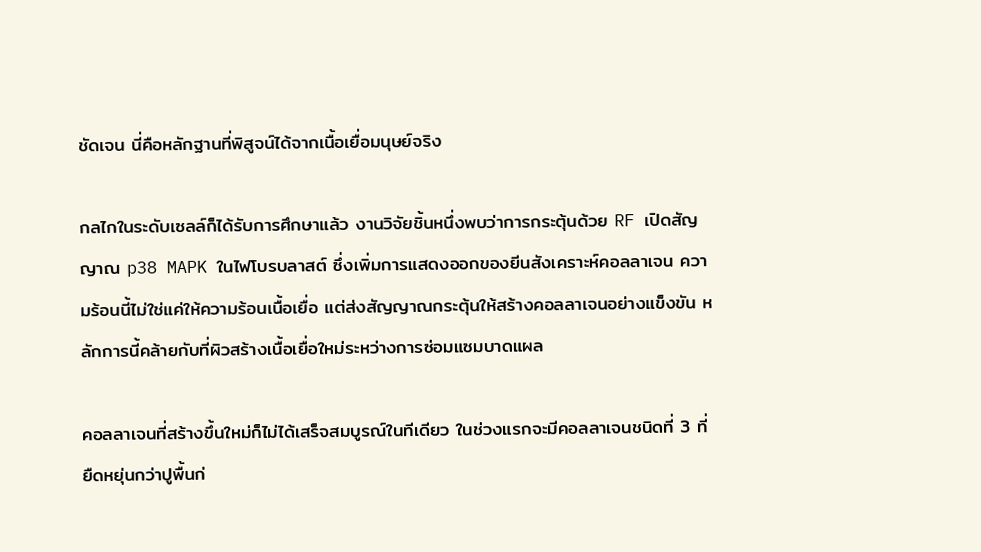ชัดเจน นี่คือหลักฐานที่พิสูจน์ได้จากเนื้อเยื่อมนุษย์จริง

กลไกในระดับเซลล์ก็ได้รับการศึกษาแล้ว งานวิจัยชิ้นหนึ่งพบว่าการกระตุ้นด้วย RF เปิดสัญญาณ p38 MAPK ในไฟโบรบลาสต์ ซึ่งเพิ่มการแสดงออกของยีนสังเคราะห์คอลลาเจน ความร้อนนี้ไม่ใช่แค่ให้ความร้อนเนื้อเยื่อ แต่ส่งสัญญาณกระตุ้นให้สร้างคอลลาเจนอย่างแข็งขัน หลักการนี้คล้ายกับที่ผิวสร้างเนื้อเยื่อใหม่ระหว่างการซ่อมแซมบาดแผล

คอลลาเจนที่สร้างขึ้นใหม่ก็ไม่ได้เสร็จสมบูรณ์ในทีเดียว ในช่วงแรกจะมีคอลลาเจนชนิดที่ 3 ที่ยืดหยุ่นกว่าปูพื้นก่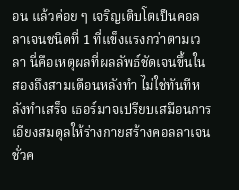อน แล้วค่อย ๆ เจริญเติบโตเป็นคอลลาเจนชนิดที่ 1 ที่แข็งแรงกว่าตามเวลา นี่คือเหตุผลที่ผลลัพธ์ชัดเจนขึ้นในสองถึงสามเดือนหลังทำ ไม่ใช่ทันทีหลังทำเสร็จ เธอร์มาจเปรียบเสมือนการเอียงสมดุลให้ร่างกายสร้างคอลลาเจนชั่วค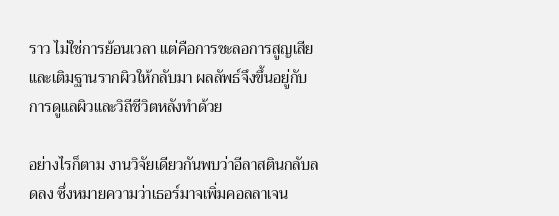ราว ไม่ใช่การย้อนเวลา แต่คือการชะลอการสูญเสียและเติมฐานรากผิวให้กลับมา ผลลัพธ์จึงขึ้นอยู่กับการดูแลผิวและวิถีชีวิตหลังทำด้วย

อย่างไรก็ตาม งานวิจัยเดียวกันพบว่าอีลาสตินกลับลดลง ซึ่งหมายความว่าเธอร์มาจเพิ่มคอลลาเจน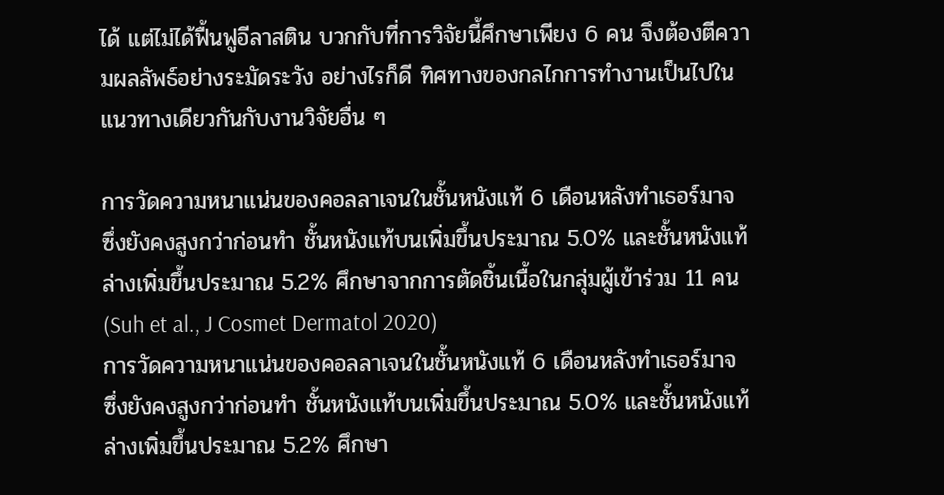ได้ แต่ไม่ได้ฟื้นฟูอีลาสติน บวกกับที่การวิจัยนี้ศึกษาเพียง 6 คน จึงต้องตีความผลลัพธ์อย่างระมัดระวัง อย่างไรก็ดี ทิศทางของกลไกการทำงานเป็นไปในแนวทางเดียวกันกับงานวิจัยอื่น ๆ

การวัดความหนาแน่นของคอลลาเจนในชั้นหนังแท้ 6 เดือนหลังทำเธอร์มาจ ซึ่งยังคงสูงกว่าก่อนทำ ชั้นหนังแท้บนเพิ่มขึ้นประมาณ 5.0% และชั้นหนังแท้ล่างเพิ่มขึ้นประมาณ 5.2% ศึกษาจากการตัดชิ้นเนื้อในกลุ่มผู้เข้าร่วม 11 คน (Suh et al., J Cosmet Dermatol 2020)
การวัดความหนาแน่นของคอลลาเจนในชั้นหนังแท้ 6 เดือนหลังทำเธอร์มาจ ซึ่งยังคงสูงกว่าก่อนทำ ชั้นหนังแท้บนเพิ่มขึ้นประมาณ 5.0% และชั้นหนังแท้ล่างเพิ่มขึ้นประมาณ 5.2% ศึกษา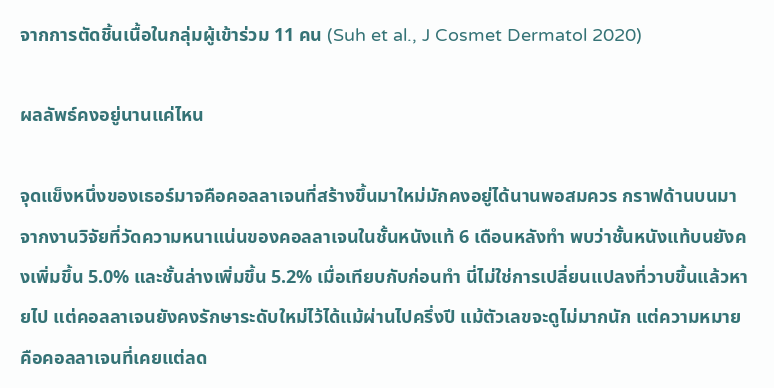จากการตัดชิ้นเนื้อในกลุ่มผู้เข้าร่วม 11 คน (Suh et al., J Cosmet Dermatol 2020)

ผลลัพธ์คงอยู่นานแค่ไหน

จุดแข็งหนึ่งของเธอร์มาจคือคอลลาเจนที่สร้างขึ้นมาใหม่มักคงอยู่ได้นานพอสมควร กราฟด้านบนมาจากงานวิจัยที่วัดความหนาแน่นของคอลลาเจนในชั้นหนังแท้ 6 เดือนหลังทำ พบว่าชั้นหนังแท้บนยังคงเพิ่มขึ้น 5.0% และชั้นล่างเพิ่มขึ้น 5.2% เมื่อเทียบกับก่อนทำ นี่ไม่ใช่การเปลี่ยนแปลงที่วาบขึ้นแล้วหายไป แต่คอลลาเจนยังคงรักษาระดับใหม่ไว้ได้แม้ผ่านไปครึ่งปี แม้ตัวเลขจะดูไม่มากนัก แต่ความหมายคือคอลลาเจนที่เคยแต่ลด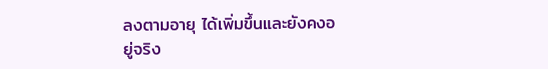ลงตามอายุ ได้เพิ่มขึ้นและยังคงอยู่จริง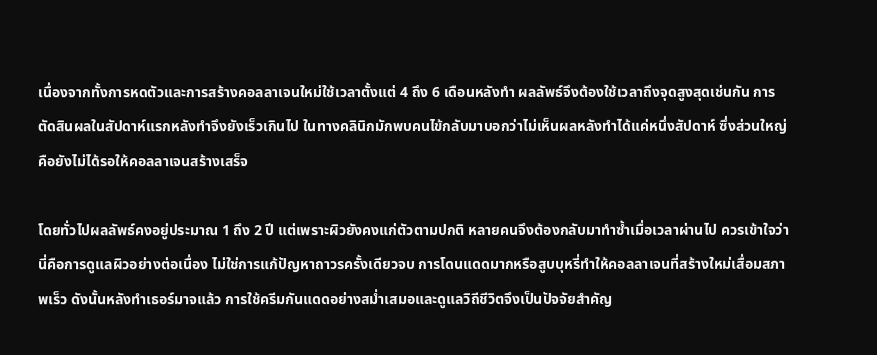เนื่องจากทั้งการหดตัวและการสร้างคอลลาเจนใหม่ใช้เวลาตั้งแต่ 4 ถึง 6 เดือนหลังทำ ผลลัพธ์จึงต้องใช้เวลาถึงจุดสูงสุดเช่นกัน การตัดสินผลในสัปดาห์แรกหลังทำจึงยังเร็วเกินไป ในทางคลินิกมักพบคนไข้กลับมาบอกว่าไม่เห็นผลหลังทำได้แค่หนึ่งสัปดาห์ ซึ่งส่วนใหญ่คือยังไม่ได้รอให้คอลลาเจนสร้างเสร็จ

โดยทั่วไปผลลัพธ์คงอยู่ประมาณ 1 ถึง 2 ปี แต่เพราะผิวยังคงแก่ตัวตามปกติ หลายคนจึงต้องกลับมาทำซ้ำเมื่อเวลาผ่านไป ควรเข้าใจว่านี่คือการดูแลผิวอย่างต่อเนื่อง ไม่ใช่การแก้ปัญหาถาวรครั้งเดียวจบ การโดนแดดมากหรือสูบบุหรี่ทำให้คอลลาเจนที่สร้างใหม่เสื่อมสภาพเร็ว ดังนั้นหลังทำเธอร์มาจแล้ว การใช้ครีมกันแดดอย่างสม่ำเสมอและดูแลวิถีชีวิตจึงเป็นปัจจัยสำคัญ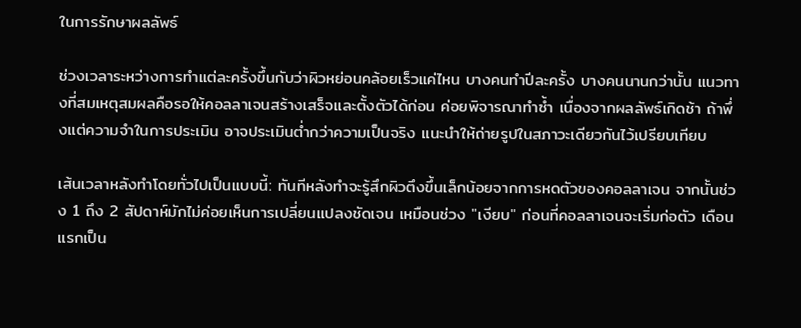ในการรักษาผลลัพธ์

ช่วงเวลาระหว่างการทำแต่ละครั้งขึ้นกับว่าผิวหย่อนคล้อยเร็วแค่ไหน บางคนทำปีละครั้ง บางคนนานกว่านั้น แนวทางที่สมเหตุสมผลคือรอให้คอลลาเจนสร้างเสร็จและตั้งตัวได้ก่อน ค่อยพิจารณาทำซ้ำ เนื่องจากผลลัพธ์เกิดช้า ถ้าพึ่งแต่ความจำในการประเมิน อาจประเมินต่ำกว่าความเป็นจริง แนะนำให้ถ่ายรูปในสภาวะเดียวกันไว้เปรียบเทียบ

เส้นเวลาหลังทำโดยทั่วไปเป็นแบบนี้: ทันทีหลังทำจะรู้สึกผิวตึงขึ้นเล็กน้อยจากการหดตัวของคอลลาเจน จากนั้นช่วง 1 ถึง 2 สัปดาห์มักไม่ค่อยเห็นการเปลี่ยนแปลงชัดเจน เหมือนช่วง "เงียบ" ก่อนที่คอลลาเจนจะเริ่มก่อตัว เดือนแรกเป็น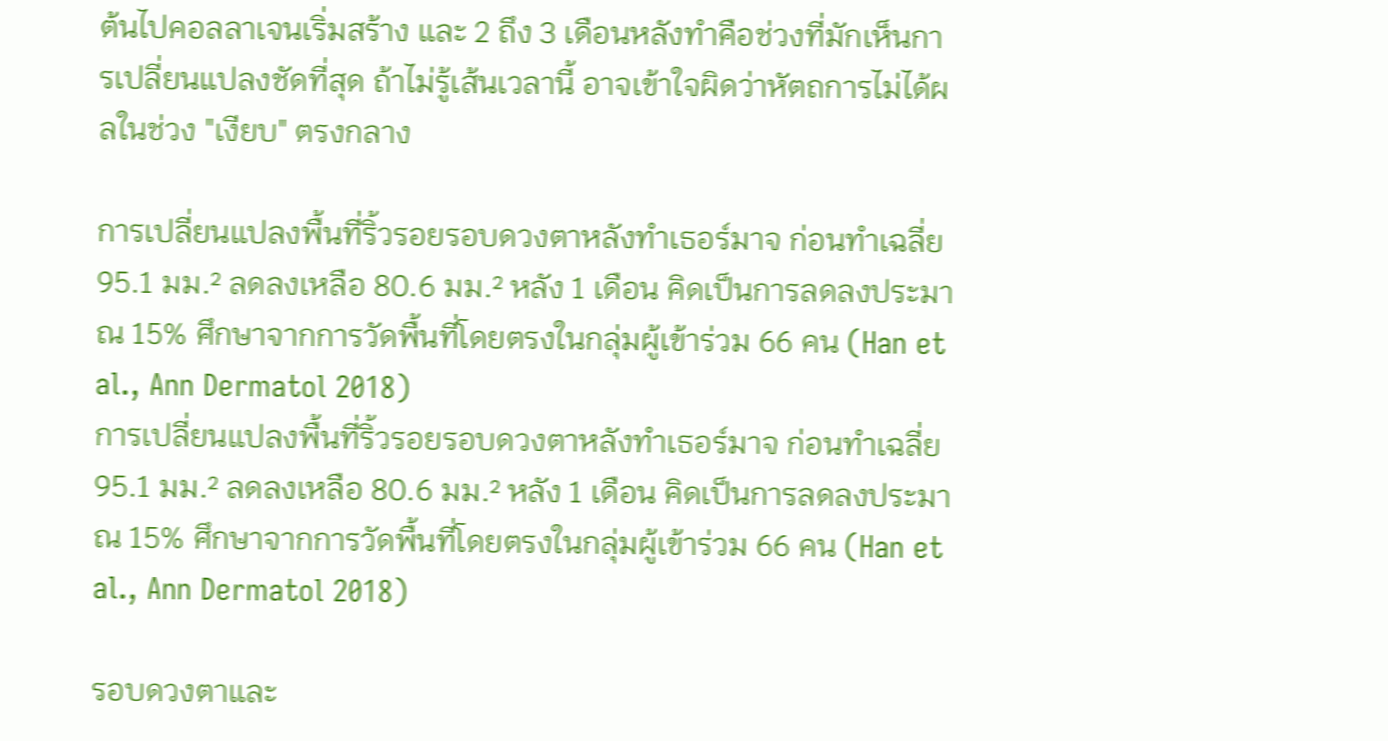ต้นไปคอลลาเจนเริ่มสร้าง และ 2 ถึง 3 เดือนหลังทำคือช่วงที่มักเห็นการเปลี่ยนแปลงชัดที่สุด ถ้าไม่รู้เส้นเวลานี้ อาจเข้าใจผิดว่าหัตถการไม่ได้ผลในช่วง "เงียบ" ตรงกลาง

การเปลี่ยนแปลงพื้นที่ริ้วรอยรอบดวงตาหลังทำเธอร์มาจ ก่อนทำเฉลี่ย 95.1 มม.² ลดลงเหลือ 80.6 มม.² หลัง 1 เดือน คิดเป็นการลดลงประมาณ 15% ศึกษาจากการวัดพื้นที่โดยตรงในกลุ่มผู้เข้าร่วม 66 คน (Han et al., Ann Dermatol 2018)
การเปลี่ยนแปลงพื้นที่ริ้วรอยรอบดวงตาหลังทำเธอร์มาจ ก่อนทำเฉลี่ย 95.1 มม.² ลดลงเหลือ 80.6 มม.² หลัง 1 เดือน คิดเป็นการลดลงประมาณ 15% ศึกษาจากการวัดพื้นที่โดยตรงในกลุ่มผู้เข้าร่วม 66 คน (Han et al., Ann Dermatol 2018)

รอบดวงตาและ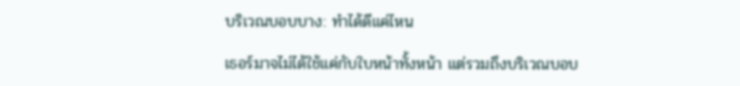บริเวณบอบบาง: ทำได้ดีแค่ไหน

เธอร์มาจไม่ได้ใช้แค่กับใบหน้าทั้งหน้า แต่รวมถึงบริเวณบอบ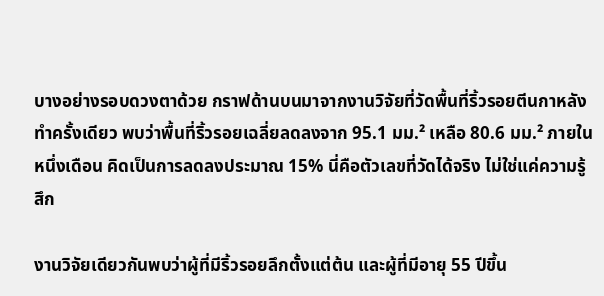บางอย่างรอบดวงตาด้วย กราฟด้านบนมาจากงานวิจัยที่วัดพื้นที่ริ้วรอยตีนกาหลังทำครั้งเดียว พบว่าพื้นที่ริ้วรอยเฉลี่ยลดลงจาก 95.1 มม.² เหลือ 80.6 มม.² ภายในหนึ่งเดือน คิดเป็นการลดลงประมาณ 15% นี่คือตัวเลขที่วัดได้จริง ไม่ใช่แค่ความรู้สึก

งานวิจัยเดียวกันพบว่าผู้ที่มีริ้วรอยลึกตั้งแต่ต้น และผู้ที่มีอายุ 55 ปีขึ้น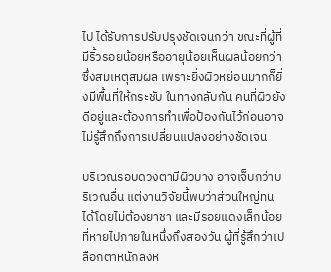ไป ได้รับการปรับปรุงชัดเจนกว่า ขณะที่ผู้ที่มีริ้วรอยน้อยหรืออายุน้อยเห็นผลน้อยกว่า ซึ่งสมเหตุสมผล เพราะยิ่งผิวหย่อนมากก็ยิ่งมีพื้นที่ให้กระชับ ในทางกลับกัน คนที่ผิวยังดีอยู่และต้องการทำเพื่อป้องกันไว้ก่อนอาจไม่รู้สึกถึงการเปลี่ยนแปลงอย่างชัดเจน

บริเวณรอบดวงตามีผิวบาง อาจเจ็บกว่าบริเวณอื่น แต่งานวิจัยนี้พบว่าส่วนใหญ่ทนได้โดยไม่ต้องยาชา และมีรอยแดงเล็กน้อยที่หายไปภายในหนึ่งถึงสองวัน ผู้ที่รู้สึกว่าเปลือกตาหนักลงห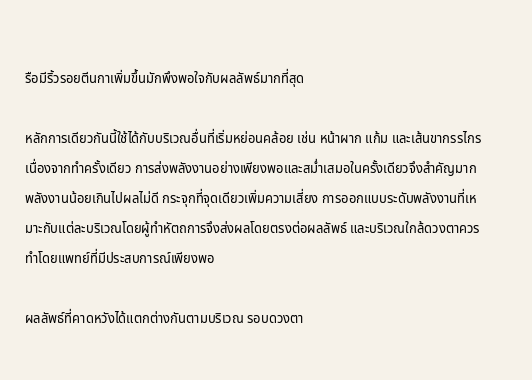รือมีริ้วรอยตีนกาเพิ่มขึ้นมักพึงพอใจกับผลลัพธ์มากที่สุด

หลักการเดียวกันนี้ใช้ได้กับบริเวณอื่นที่เริ่มหย่อนคล้อย เช่น หน้าผาก แก้ม และเส้นขากรรไกร เนื่องจากทำครั้งเดียว การส่งพลังงานอย่างเพียงพอและสม่ำเสมอในครั้งเดียวจึงสำคัญมาก พลังงานน้อยเกินไปผลไม่ดี กระจุกที่จุดเดียวเพิ่มความเสี่ยง การออกแบบระดับพลังงานที่เหมาะกับแต่ละบริเวณโดยผู้ทำหัตถการจึงส่งผลโดยตรงต่อผลลัพธ์ และบริเวณใกล้ดวงตาควรทำโดยแพทย์ที่มีประสบการณ์เพียงพอ

ผลลัพธ์ที่คาดหวังได้แตกต่างกันตามบริเวณ รอบดวงตา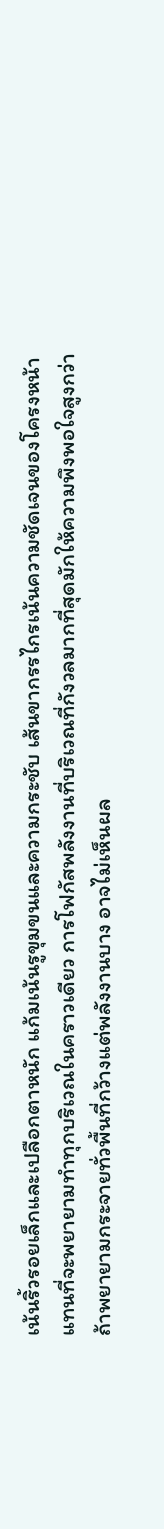เน้นริ้วรอยเล็กและเปลือกตาหนัก แก้มเน้นรูขุมขนและความกระชับ เส้นขากรรไกรเน้นความชัดเจนของโครงหน้า แทนที่จะพยายามทำทุกบริเวณในคราวเดียว การโฟกัสพลังงานที่บริเวณที่กังวลมากที่สุดมักให้ความพึงพอใจสูงกว่า ถ้าพยายามกระจายทั่วพื้นที่กว้างแต่พลังงานบาง อาจไม่เห็นผล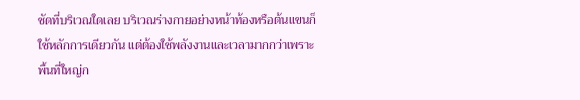ชัดที่บริเวณใดเลย บริเวณร่างกายอย่างหน้าท้องหรือต้นแขนก็ใช้หลักการเดียวกัน แต่ต้องใช้พลังงานและเวลามากกว่าเพราะพื้นที่ใหญ่ก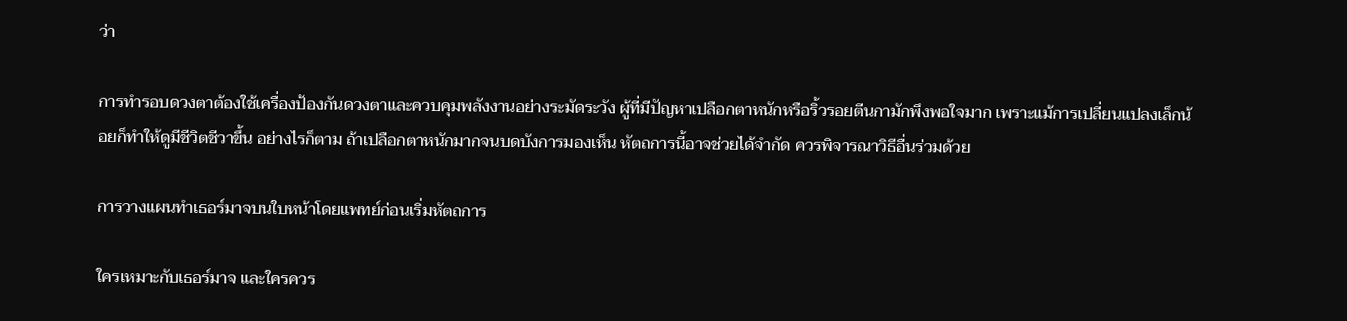ว่า

การทำรอบดวงตาต้องใช้เครื่องป้องกันดวงตาและควบคุมพลังงานอย่างระมัดระวัง ผู้ที่มีปัญหาเปลือกตาหนักหรือริ้วรอยตีนกามักพึงพอใจมาก เพราะแม้การเปลี่ยนแปลงเล็กน้อยก็ทำให้ดูมีชีวิตชีวาขึ้น อย่างไรก็ตาม ถ้าเปลือกตาหนักมากจนบดบังการมองเห็น หัตถการนี้อาจช่วยได้จำกัด ควรพิจารณาวิธีอื่นร่วมด้วย

การวางแผนทำเธอร์มาจบนใบหน้าโดยแพทย์ก่อนเริ่มหัตถการ

ใครเหมาะกับเธอร์มาจ และใครควร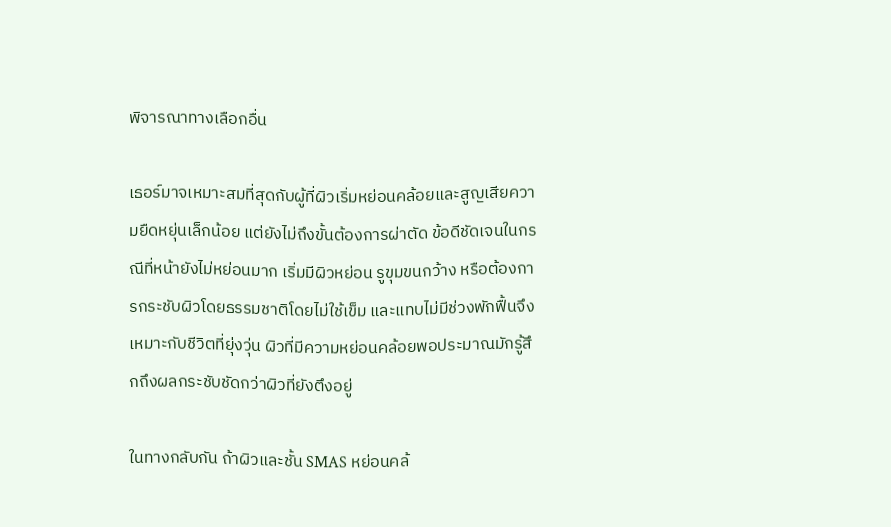พิจารณาทางเลือกอื่น

เธอร์มาจเหมาะสมที่สุดกับผู้ที่ผิวเริ่มหย่อนคล้อยและสูญเสียความยืดหยุ่นเล็กน้อย แต่ยังไม่ถึงขั้นต้องการผ่าตัด ข้อดีชัดเจนในกรณีที่หน้ายังไม่หย่อนมาก เริ่มมีผิวหย่อน รูขุมขนกว้าง หรือต้องการกระชับผิวโดยธรรมชาติโดยไม่ใช้เข็ม และแทบไม่มีช่วงพักฟื้นจึงเหมาะกับชีวิตที่ยุ่งวุ่น ผิวที่มีความหย่อนคล้อยพอประมาณมักรู้สึกถึงผลกระชับชัดกว่าผิวที่ยังตึงอยู่

ในทางกลับกัน ถ้าผิวและชั้น SMAS หย่อนคล้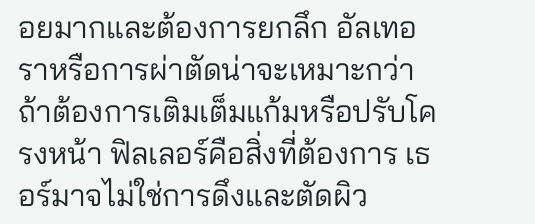อยมากและต้องการยกลึก อัลเทอราหรือการผ่าตัดน่าจะเหมาะกว่า ถ้าต้องการเติมเต็มแก้มหรือปรับโครงหน้า ฟิลเลอร์คือสิ่งที่ต้องการ เธอร์มาจไม่ใช่การดึงและตัดผิว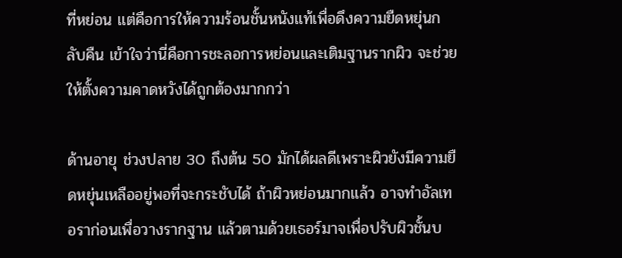ที่หย่อน แต่คือการให้ความร้อนชั้นหนังแท้เพื่อดึงความยืดหยุ่นกลับคืน เข้าใจว่านี่คือการชะลอการหย่อนและเติมฐานรากผิว จะช่วยให้ตั้งความคาดหวังได้ถูกต้องมากกว่า

ด้านอายุ ช่วงปลาย 30 ถึงต้น 50 มักได้ผลดีเพราะผิวยังมีความยืดหยุ่นเหลืออยู่พอที่จะกระชับได้ ถ้าผิวหย่อนมากแล้ว อาจทำอัลเทอราก่อนเพื่อวางรากฐาน แล้วตามด้วยเธอร์มาจเพื่อปรับผิวชั้นบ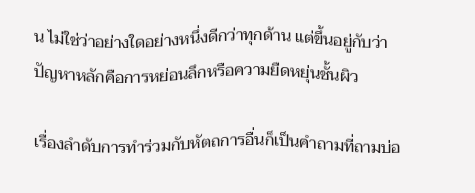น ไม่ใช่ว่าอย่างใดอย่างหนึ่งดีกว่าทุกด้าน แต่ขึ้นอยู่กับว่าปัญหาหลักคือการหย่อนลึกหรือความยืดหยุ่นชั้นผิว

เรื่องลำดับการทำร่วมกับหัตถการอื่นก็เป็นคำถามที่ถามบ่อ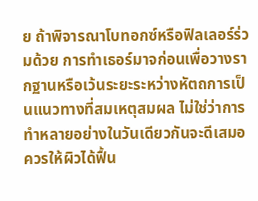ย ถ้าพิจารณาโบทอกซ์หรือฟิลเลอร์ร่วมด้วย การทำเธอร์มาจก่อนเพื่อวางรากฐานหรือเว้นระยะระหว่างหัตถการเป็นแนวทางที่สมเหตุสมผล ไม่ใช่ว่าการทำหลายอย่างในวันเดียวกันจะดีเสมอ ควรให้ผิวได้ฟื้น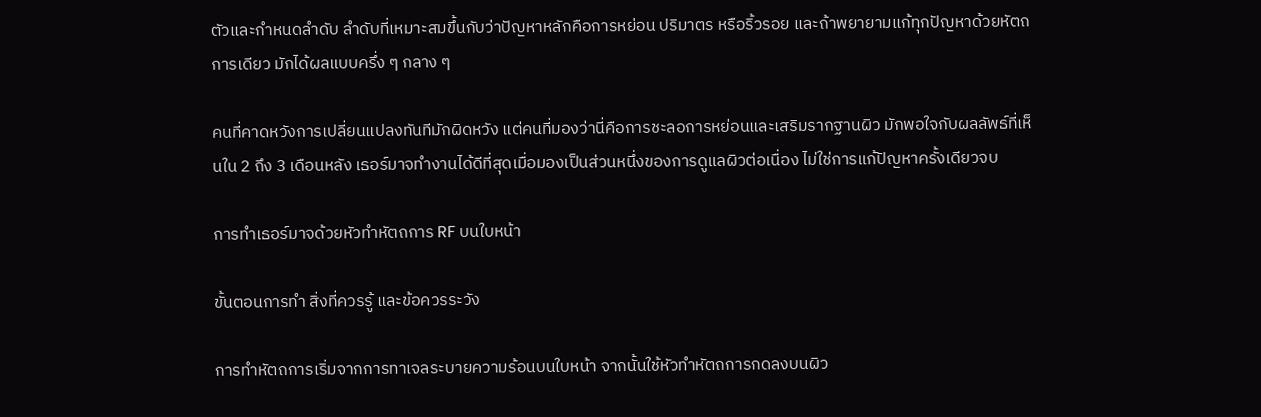ตัวและกำหนดลำดับ ลำดับที่เหมาะสมขึ้นกับว่าปัญหาหลักคือการหย่อน ปริมาตร หรือริ้วรอย และถ้าพยายามแก้ทุกปัญหาด้วยหัตถการเดียว มักได้ผลแบบครึ่ง ๆ กลาง ๆ

คนที่คาดหวังการเปลี่ยนแปลงทันทีมักผิดหวัง แต่คนที่มองว่านี่คือการชะลอการหย่อนและเสริมรากฐานผิว มักพอใจกับผลลัพธ์ที่เห็นใน 2 ถึง 3 เดือนหลัง เธอร์มาจทำงานได้ดีที่สุดเมื่อมองเป็นส่วนหนึ่งของการดูแลผิวต่อเนื่อง ไม่ใช่การแก้ปัญหาครั้งเดียวจบ

การทำเธอร์มาจด้วยหัวทำหัตถการ RF บนใบหน้า

ขั้นตอนการทำ สิ่งที่ควรรู้ และข้อควรระวัง

การทำหัตถการเริ่มจากการทาเจลระบายความร้อนบนใบหน้า จากนั้นใช้หัวทำหัตถการกดลงบนผิว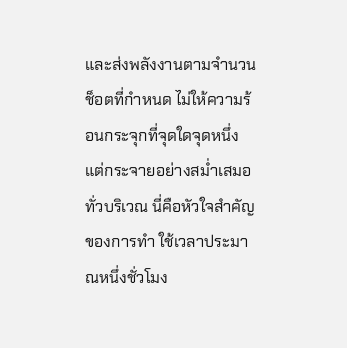และส่งพลังงานตามจำนวนช็อตที่กำหนด ไม่ให้ความร้อนกระจุกที่จุดใดจุดหนึ่ง แต่กระจายอย่างสม่ำเสมอทั่วบริเวณ นี่คือหัวใจสำคัญของการทำ ใช้เวลาประมาณหนึ่งชั่วโมง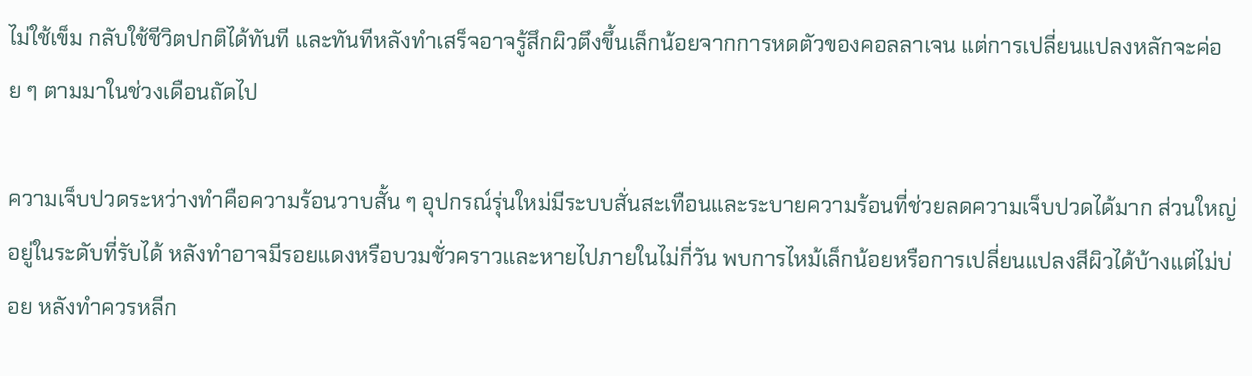ไม่ใช้เข็ม กลับใช้ชีวิตปกติได้ทันที และทันทีหลังทำเสร็จอาจรู้สึกผิวตึงขึ้นเล็กน้อยจากการหดตัวของคอลลาเจน แต่การเปลี่ยนแปลงหลักจะค่อย ๆ ตามมาในช่วงเดือนถัดไป

ความเจ็บปวดระหว่างทำคือความร้อนวาบสั้น ๆ อุปกรณ์รุ่นใหม่มีระบบสั่นสะเทือนและระบายความร้อนที่ช่วยลดความเจ็บปวดได้มาก ส่วนใหญ่อยู่ในระดับที่รับได้ หลังทำอาจมีรอยแดงหรือบวมชั่วคราวและหายไปภายในไม่กี่วัน พบการไหม้เล็กน้อยหรือการเปลี่ยนแปลงสีผิวได้บ้างแต่ไม่บ่อย หลังทำควรหลีก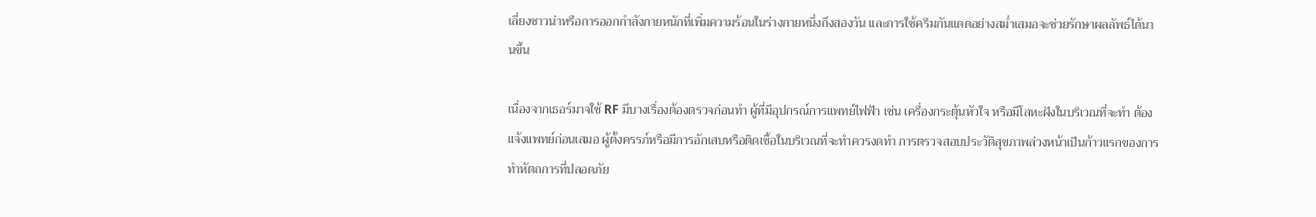เลี่ยงซาวน่าหรือการออกกำลังกายหนักที่เพิ่มความร้อนในร่างกายหนึ่งถึงสองวัน และการใช้ครีมกันแดดอย่างสม่ำเสมอจะช่วยรักษาผลลัพธ์ได้นานขึ้น

เนื่องจากเธอร์มาจใช้ RF มีบางเรื่องต้องตรวจก่อนทำ ผู้ที่มีอุปกรณ์การแพทย์ไฟฟ้า เช่น เครื่องกระตุ้นหัวใจ หรือมีโลหะฝังในบริเวณที่จะทำ ต้องแจ้งแพทย์ก่อนเสมอ ผู้ตั้งครรภ์หรือมีการอักเสบหรือติดเชื้อในบริเวณที่จะทำควรงดทำ การตรวจสอบประวัติสุขภาพล่วงหน้าเป็นก้าวแรกของการทำหัตถการที่ปลอดภัย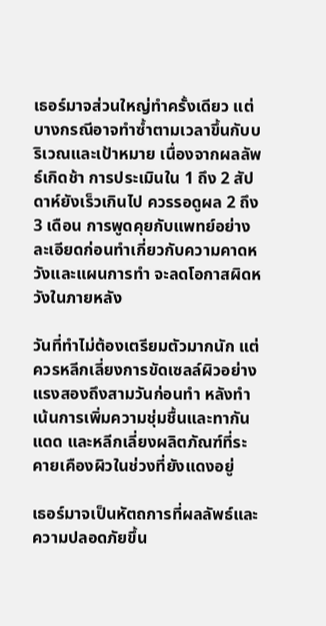เธอร์มาจส่วนใหญ่ทำครั้งเดียว แต่บางกรณีอาจทำซ้ำตามเวลาขึ้นกับบริเวณและเป้าหมาย เนื่องจากผลลัพธ์เกิดช้า การประเมินใน 1 ถึง 2 สัปดาห์ยังเร็วเกินไป ควรรอดูผล 2 ถึง 3 เดือน การพูดคุยกับแพทย์อย่างละเอียดก่อนทำเกี่ยวกับความคาดหวังและแผนการทำ จะลดโอกาสผิดหวังในภายหลัง

วันที่ทำไม่ต้องเตรียมตัวมากนัก แต่ควรหลีกเลี่ยงการขัดเซลล์ผิวอย่างแรงสองถึงสามวันก่อนทำ หลังทำเน้นการเพิ่มความชุ่มชื้นและทากันแดด และหลีกเลี่ยงผลิตภัณฑ์ที่ระคายเคืองผิวในช่วงที่ยังแดงอยู่

เธอร์มาจเป็นหัตถการที่ผลลัพธ์และความปลอดภัยขึ้น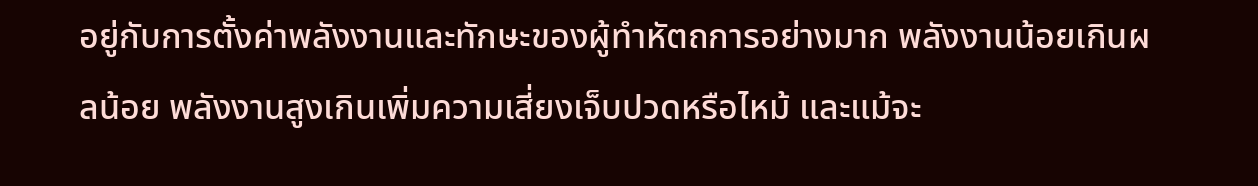อยู่กับการตั้งค่าพลังงานและทักษะของผู้ทำหัตถการอย่างมาก พลังงานน้อยเกินผลน้อย พลังงานสูงเกินเพิ่มความเสี่ยงเจ็บปวดหรือไหม้ และแม้จะ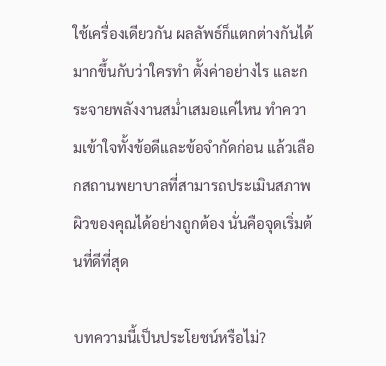ใช้เครื่องเดียวกัน ผลลัพธ์ก็แตกต่างกันได้มากขึ้นกับว่าใครทำ ตั้งค่าอย่างไร และกระจายพลังงานสม่ำเสมอแค่ไหน ทำความเข้าใจทั้งข้อดีและข้อจำกัดก่อน แล้วเลือกสถานพยาบาลที่สามารถประเมินสภาพผิวของคุณได้อย่างถูกต้อง นั่นคือจุดเริ่มต้นที่ดีที่สุด

บทความนี้เป็นประโยชน์หรือไม่?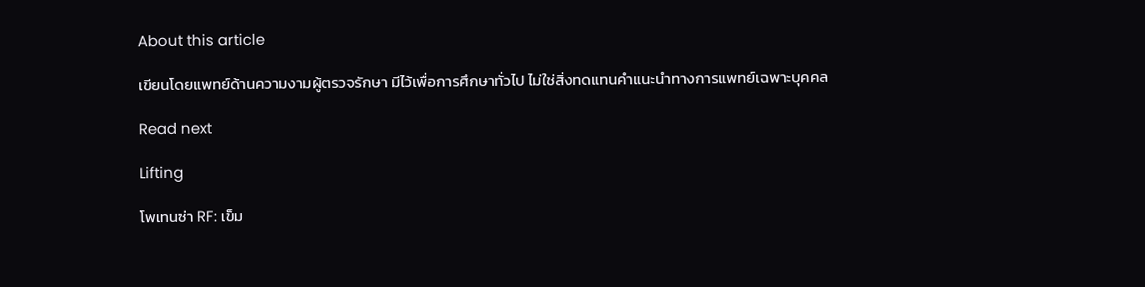About this article

เขียนโดยแพทย์ด้านความงามผู้ตรวจรักษา มีไว้เพื่อการศึกษาทั่วไป ไม่ใช่สิ่งทดแทนคำแนะนำทางการแพทย์เฉพาะบุคคล

Read next

Lifting

โพเทนซ่า RF: เข็ม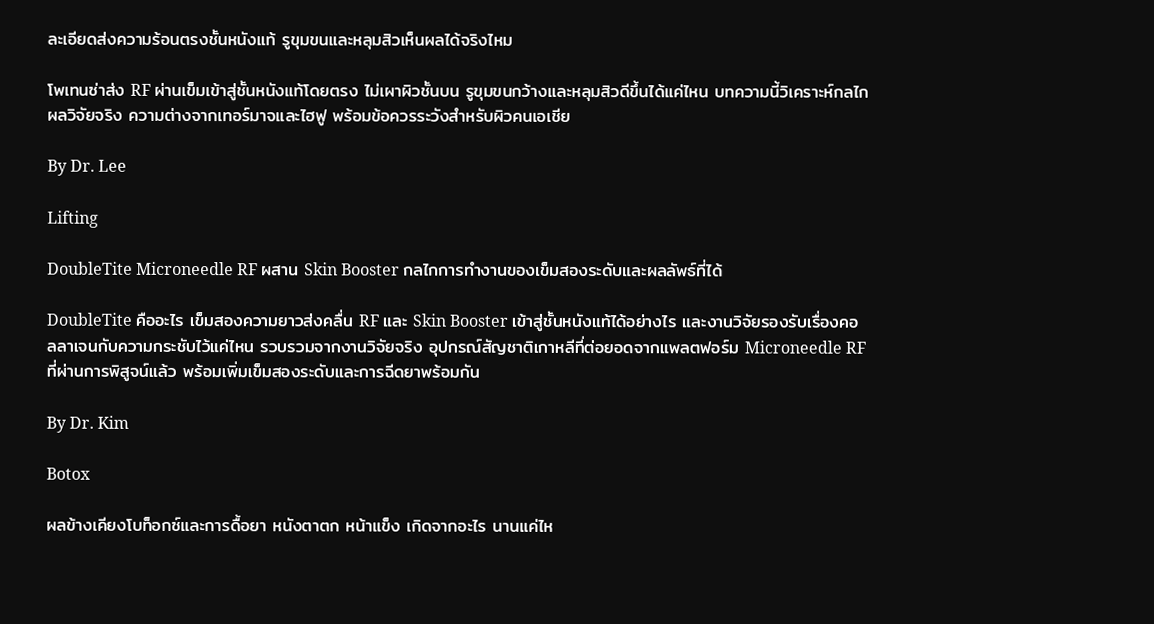ละเอียดส่งความร้อนตรงชั้นหนังแท้ รูขุมขนและหลุมสิวเห็นผลได้จริงไหม

โพเทนซ่าส่ง RF ผ่านเข็มเข้าสู่ชั้นหนังแท้โดยตรง ไม่เผาผิวชั้นบน รูขุมขนกว้างและหลุมสิวดีขึ้นได้แค่ไหน บทความนี้วิเคราะห์กลไก ผลวิจัยจริง ความต่างจากเทอร์มาจและไฮฟู พร้อมข้อควรระวังสำหรับผิวคนเอเชีย

By Dr. Lee

Lifting

DoubleTite Microneedle RF ผสาน Skin Booster กลไกการทำงานของเข็มสองระดับและผลลัพธ์ที่ได้

DoubleTite คืออะไร เข็มสองความยาวส่งคลื่น RF และ Skin Booster เข้าสู่ชั้นหนังแท้ได้อย่างไร และงานวิจัยรองรับเรื่องคอลลาเจนกับความกระชับไว้แค่ไหน รวบรวมจากงานวิจัยจริง อุปกรณ์สัญชาติเกาหลีที่ต่อยอดจากแพลตฟอร์ม Microneedle RF ที่ผ่านการพิสูจน์แล้ว พร้อมเพิ่มเข็มสองระดับและการฉีดยาพร้อมกัน

By Dr. Kim

Botox

ผลข้างเคียงโบท็อกซ์และการดื้อยา หนังตาตก หน้าแข็ง เกิดจากอะไร นานแค่ไห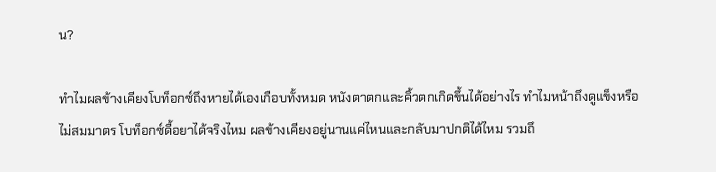น?

ทำไมผลข้างเคียงโบท็อกซ์ถึงหายได้เองเกือบทั้งหมด หนังตาตกและคิ้วตกเกิดขึ้นได้อย่างไร ทำไมหน้าถึงดูแข็งหรือไม่สมมาตร โบท็อกซ์ดื้อยาได้จริงไหม ผลข้างเคียงอยู่นานแค่ไหนและกลับมาปกติได้ไหม รวมถึ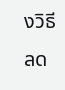งวิธีลด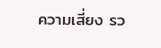ความเสี่ยง รว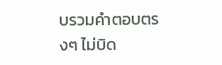บรวมคำตอบตรงๆ ไม่บิด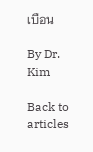เบือน

By Dr. Kim

Back to articles